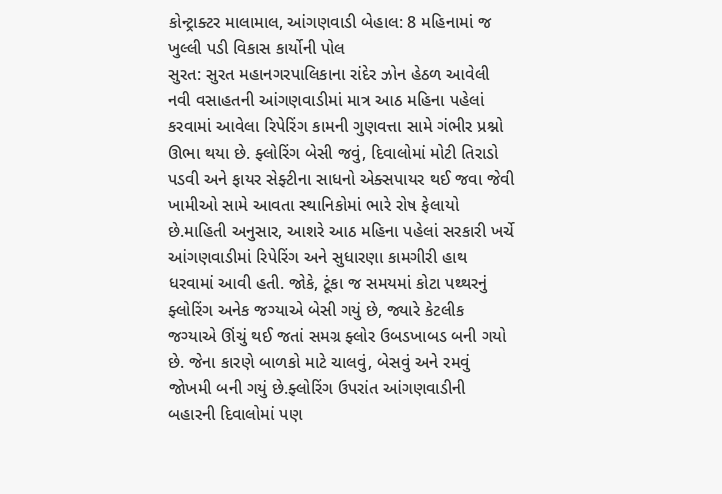કોન્ટ્રાક્ટર માલામાલ, આંગણવાડી બેહાલ: 8 મહિનામાં જ ખુલ્લી પડી વિકાસ કાર્યોની પોલ
સુરત: સુરત મહાનગરપાલિકાના રાંદેર ઝોન હેઠળ આવેલી નવી વસાહતની આંગણવાડીમાં માત્ર આઠ મહિના પહેલાં કરવામાં આવેલા રિપેરિંગ કામની ગુણવત્તા સામે ગંભીર પ્રશ્નો ઊભા થયા છે. ફ્લોરિંગ બેસી જવું, દિવાલોમાં મોટી તિરાડો પડવી અને ફાયર સેફ્ટીના સાધનો એક્સપાયર થઈ જવા જેવી ખામીઓ સામે આવતા સ્થાનિકોમાં ભારે રોષ ફેલાયો છે.માહિતી અનુસાર, આશરે આઠ મહિના પહેલાં સરકારી ખર્ચે આંગણવાડીમાં રિપેરિંગ અને સુધારણા કામગીરી હાથ ધરવામાં આવી હતી. જોકે, ટૂંકા જ સમયમાં કોટા પથ્થરનું ફ્લોરિંગ અનેક જગ્યાએ બેસી ગયું છે, જ્યારે કેટલીક જગ્યાએ ઊંચું થઈ જતાં સમગ્ર ફ્લોર ઉબડખાબડ બની ગયો છે. જેના કારણે બાળકો માટે ચાલવું, બેસવું અને રમવું જોખમી બની ગયું છે.ફ્લોરિંગ ઉપરાંત આંગણવાડીની બહારની દિવાલોમાં પણ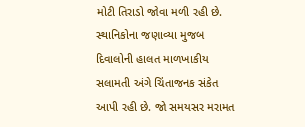મોટી તિરાડો જોવા મળી રહી છે.
સ્થાનિકોના જણાવ્યા મુજબ દિવાલોની હાલત માળખાકીય સલામતી અંગે ચિંતાજનક સંકેત આપી રહી છે. જો સમયસર મરામત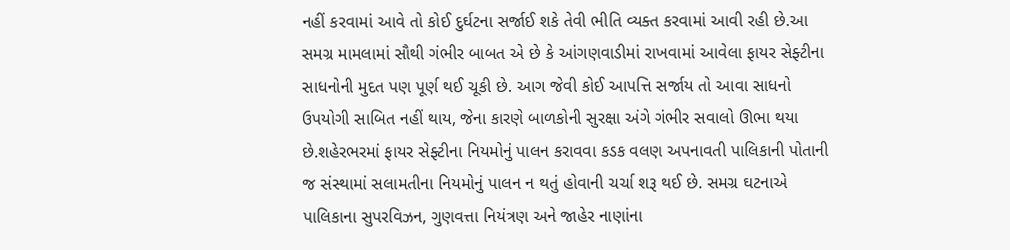નહીં કરવામાં આવે તો કોઈ દુર્ઘટના સર્જાઈ શકે તેવી ભીતિ વ્યક્ત કરવામાં આવી રહી છે.આ સમગ્ર મામલામાં સૌથી ગંભીર બાબત એ છે કે આંગણવાડીમાં રાખવામાં આવેલા ફાયર સેફ્ટીના સાધનોની મુદત પણ પૂર્ણ થઈ ચૂકી છે. આગ જેવી કોઈ આપત્તિ સર્જાય તો આવા સાધનો ઉપયોગી સાબિત નહીં થાય, જેના કારણે બાળકોની સુરક્ષા અંગે ગંભીર સવાલો ઊભા થયા છે.શહેરભરમાં ફાયર સેફ્ટીના નિયમોનું પાલન કરાવવા કડક વલણ અપનાવતી પાલિકાની પોતાની જ સંસ્થામાં સલામતીના નિયમોનું પાલન ન થતું હોવાની ચર્ચા શરૂ થઈ છે. સમગ્ર ઘટનાએ પાલિકાના સુપરવિઝન, ગુણવત્તા નિયંત્રણ અને જાહેર નાણાંના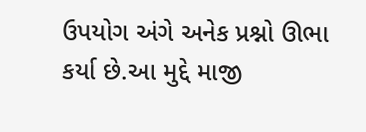ઉપયોગ અંગે અનેક પ્રશ્નો ઊભા કર્યા છે.આ મુદ્દે માજી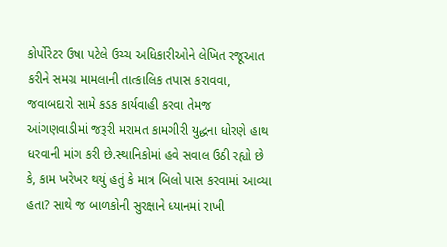કોર્પોરેટર ઉષા પટેલે ઉચ્ચ અધિકારીઓને લેખિત રજૂઆત કરીને સમગ્ર મામલાની તાત્કાલિક તપાસ કરાવવા, જવાબદારો સામે કડક કાર્યવાહી કરવા તેમજ આંગણવાડીમાં જરૂરી મરામત કામગીરી યુદ્ધના ધોરણે હાથ ધરવાની માંગ કરી છે.સ્થાનિકોમાં હવે સવાલ ઉઠી રહ્યો છે કે, કામ ખરેખર થયું હતું કે માત્ર બિલો પાસ કરવામાં આવ્યા હતા? સાથે જ બાળકોની સુરક્ષાને ધ્યાનમાં રાખી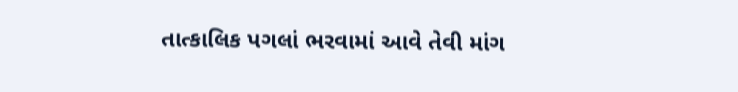તાત્કાલિક પગલાં ભરવામાં આવે તેવી માંગ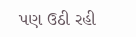પણ ઉઠી રહી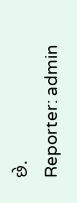છે.
Reporter: admin